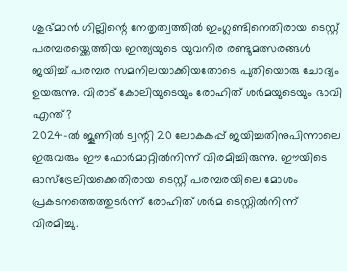ശുഭ്മാൻ ഗില്ലിന്റെ നേതൃത്വത്തിൽ ഇംഗ്ലണ്ടിനെതിരായ ടെസ്റ്റ് പരമ്പരയ്ക്കെത്തിയ ഇന്ത്യയുടെ യുവനിര രണ്ടുമത്സരങ്ങൾ ജയിച്ച് പരമ്പര സമനിലയാക്കിയതോടെ പുതിയൊരു ചോദ്യം ഉയരുന്നു. വിരാട് കോലിയുടെയും രോഹിത് ശർമയുടെയും ഭാവി എന്ത്?
2024-ൽ ജൂണിൽ ട്വന്റി 20 ലോകകപ്പ് ജയിച്ചതിനുപിന്നാലെ ഇരുവരും ഈ ഫോർമാറ്റിൽനിന്ന് വിരമിച്ചിരുന്നു. ഈയിടെ ഓസ്ട്രേലിയക്കെതിരായ ടെസ്റ്റ് പരമ്പരയിലെ മോശം പ്രകടനത്തെത്തുടർന്ന് രോഹിത് ശർമ ടെസ്റ്റിൽനിന്ന് വിരമിച്ചു.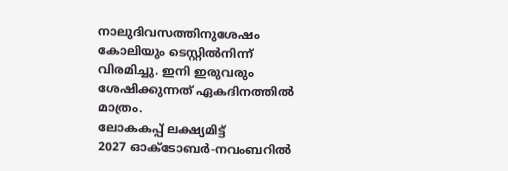നാലുദിവസത്തിനുശേഷം കോലിയും ടെസ്റ്റിൽനിന്ന് വിരമിച്ചു. ഇനി ഇരുവരും ശേഷിക്കുന്നത് ഏകദിനത്തിൽ മാത്രം.
ലോകകപ്പ് ലക്ഷ്യമിട്ട്
2027 ഓക്ടോബർ-നവംബറിൽ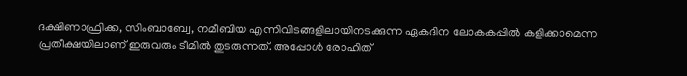ദക്ഷിണാഫ്രിക്ക, സിംബാബ്വേ, നമീബിയ എന്നിവിടങ്ങളിലായിനടക്കുന്ന ഏകദിന ലോകകപ്പിൽ കളിക്കാമെന്ന പ്രതീക്ഷയിലാണ് ഇരുവരും ടീമിൽ തുടരുന്നത്. അപ്പോൾ രോഹിത്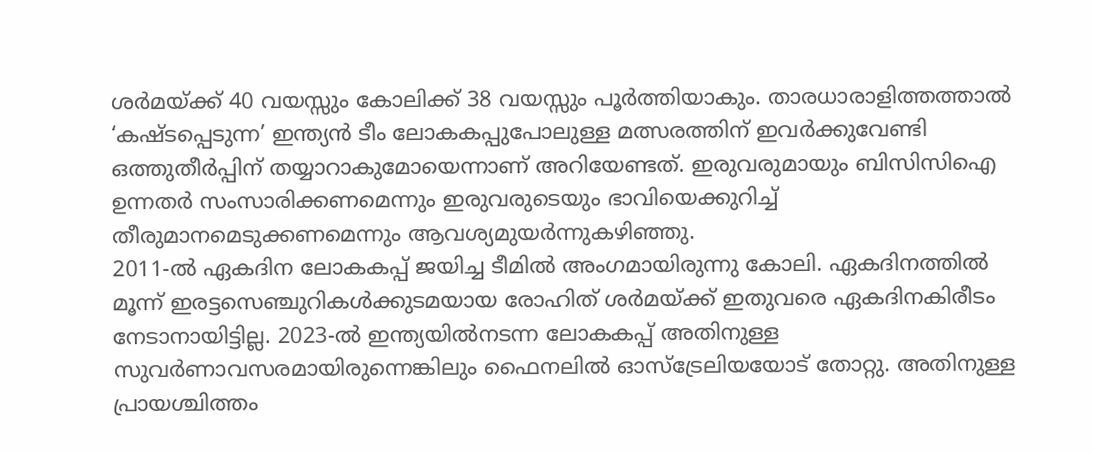ശർമയ്ക്ക് 40 വയസ്സും കോലിക്ക് 38 വയസ്സും പൂർത്തിയാകും. താരധാരാളിത്തത്താൽ ‘കഷ്ടപ്പെടുന്ന’ ഇന്ത്യൻ ടീം ലോകകപ്പുപോലുള്ള മത്സരത്തിന് ഇവർക്കുവേണ്ടി ഒത്തുതീർപ്പിന് തയ്യാറാകുമോയെന്നാണ് അറിയേണ്ടത്. ഇരുവരുമായും ബിസിസിഐ ഉന്നതർ സംസാരിക്കണമെന്നും ഇരുവരുടെയും ഭാവിയെക്കുറിച്ച് തീരുമാനമെടുക്കണമെന്നും ആവശ്യമുയർന്നുകഴിഞ്ഞു.
2011-ൽ ഏകദിന ലോകകപ്പ് ജയിച്ച ടീമിൽ അംഗമായിരുന്നു കോലി. ഏകദിനത്തിൽ മൂന്ന് ഇരട്ടസെഞ്ചുറികൾക്കുടമയായ രോഹിത് ശർമയ്ക്ക് ഇതുവരെ ഏകദിനകിരീടം നേടാനായിട്ടില്ല. 2023-ൽ ഇന്ത്യയിൽനടന്ന ലോകകപ്പ് അതിനുള്ള സുവർണാവസരമായിരുന്നെങ്കിലും ഫൈനലിൽ ഓസ്ട്രേലിയയോട് തോറ്റു. അതിനുള്ള പ്രായശ്ചിത്തം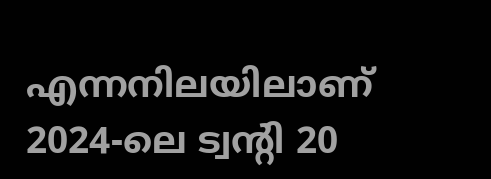എന്നനിലയിലാണ് 2024-ലെ ട്വന്റി 20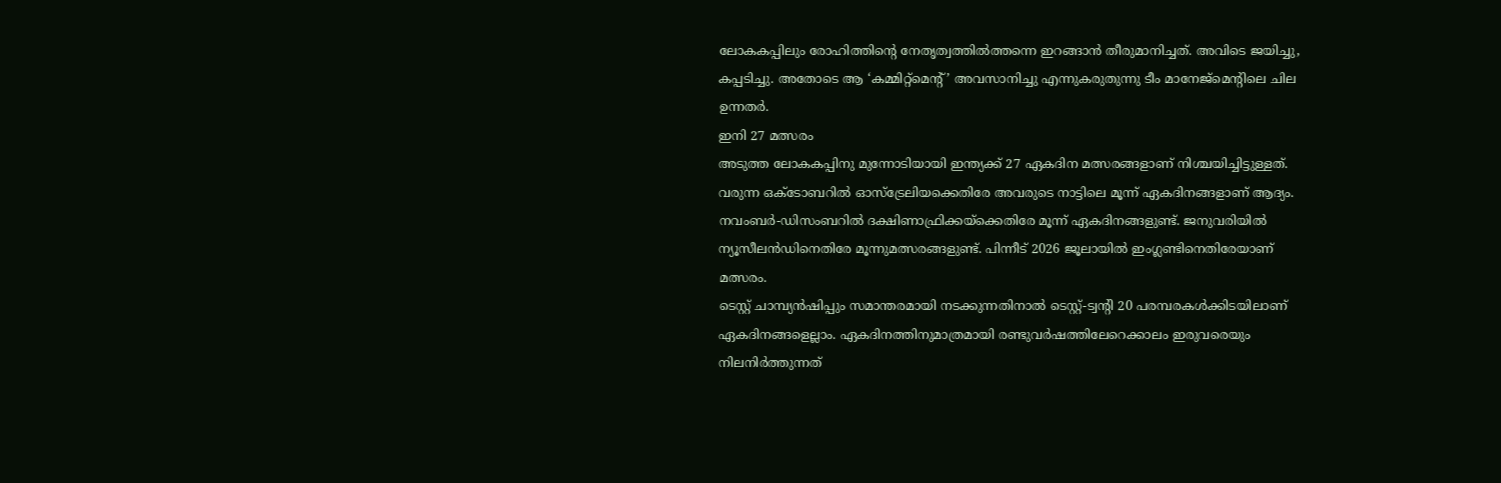ലോകകപ്പിലും രോഹിത്തിന്റെ നേതൃത്വത്തിൽത്തന്നെ ഇറങ്ങാൻ തീരുമാനിച്ചത്. അവിടെ ജയിച്ചു, കപ്പടിച്ചു. അതോടെ ആ ‘കമ്മിറ്റ്മെന്റ്’ അവസാനിച്ചു എന്നുകരുതുന്നു ടീം മാനേജ്മെന്റിലെ ചില ഉന്നതർ.
ഇനി 27 മത്സരം
അടുത്ത ലോകകപ്പിനു മുന്നോടിയായി ഇന്ത്യക്ക് 27 ഏകദിന മത്സരങ്ങളാണ് നിശ്ചയിച്ചിട്ടുള്ളത്. വരുന്ന ഒക്ടോബറിൽ ഓസ്ട്രേലിയക്കെതിരേ അവരുടെ നാട്ടിലെ മൂന്ന് ഏകദിനങ്ങളാണ് ആദ്യം. നവംബർ-ഡിസംബറിൽ ദക്ഷിണാഫ്രിക്കയ്ക്കെതിരേ മൂന്ന് ഏകദിനങ്ങളുണ്ട്. ജനുവരിയിൽ ന്യൂസീലൻഡിനെതിരേ മൂന്നുമത്സരങ്ങളുണ്ട്. പിന്നീട് 2026 ജൂലായിൽ ഇംഗ്ലണ്ടിനെതിരേയാണ് മത്സരം.
ടെസ്റ്റ് ചാമ്പ്യൻഷിപ്പും സമാന്തരമായി നടക്കുന്നതിനാൽ ടെസ്റ്റ്-ട്വന്റി 20 പരമ്പരകൾക്കിടയിലാണ് ഏകദിനങ്ങളെല്ലാം. ഏകദിനത്തിനുമാത്രമായി രണ്ടുവർഷത്തിലേറെക്കാലം ഇരുവരെയും നിലനിർത്തുന്നത്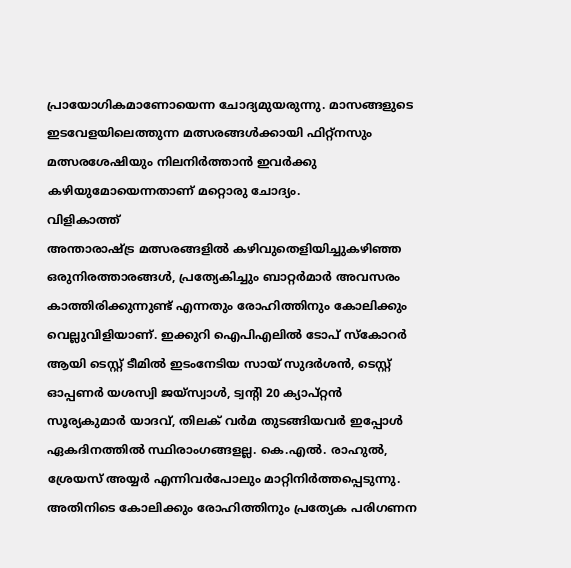പ്രായോഗികമാണോയെന്ന ചോദ്യമുയരുന്നു. മാസങ്ങളുടെ ഇടവേളയിലെത്തുന്ന മത്സരങ്ങൾക്കായി ഫിറ്റ്നസും മത്സരശേഷിയും നിലനിർത്താൻ ഇവർക്കു കഴിയുമോയെന്നതാണ് മറ്റൊരു ചോദ്യം.
വിളികാത്ത്
അന്താരാഷ്ട്ര മത്സരങ്ങളിൽ കഴിവുതെളിയിച്ചുകഴിഞ്ഞ ഒരുനിരത്താരങ്ങൾ, പ്രത്യേകിച്ചും ബാറ്റർമാർ അവസരം കാത്തിരിക്കുന്നുണ്ട് എന്നതും രോഹിത്തിനും കോലിക്കും വെല്ലുവിളിയാണ്. ഇക്കുറി ഐപിഎലിൽ ടോപ് സ്കോറർ ആയി ടെസ്റ്റ് ടീമിൽ ഇടംനേടിയ സായ് സുദർശൻ, ടെസ്റ്റ് ഓപ്പണർ യശസ്വി ജയ്സ്വാൾ, ട്വന്റി 20 ക്യാപ്റ്റൻ സൂര്യകുമാർ യാദവ്, തിലക് വർമ തുടങ്ങിയവർ ഇപ്പോൾ ഏകദിനത്തിൽ സ്ഥിരാംഗങ്ങളല്ല. കെ.എൽ. രാഹുൽ, ശ്രേയസ് അയ്യർ എന്നിവർപോലും മാറ്റിനിർത്തപ്പെടുന്നു. അതിനിടെ കോലിക്കും രോഹിത്തിനും പ്രത്യേക പരിഗണന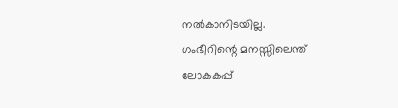നൽകാനിടയില്ല.
ഗംഭീറിന്റെ മനസ്സിലെന്ത്
ലോകകപ്പ്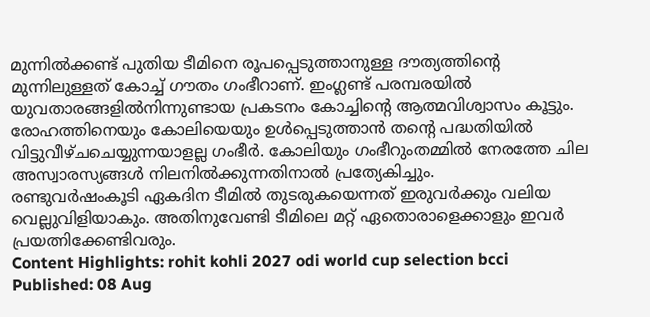മുന്നിൽക്കണ്ട് പുതിയ ടീമിനെ രൂപപ്പെടുത്താനുള്ള ദൗത്യത്തിന്റെ മുന്നിലുള്ളത് കോച്ച് ഗൗതം ഗംഭീറാണ്. ഇംഗ്ലണ്ട് പരമ്പരയിൽ യുവതാരങ്ങളിൽനിന്നുണ്ടായ പ്രകടനം കോച്ചിന്റെ ആത്മവിശ്വാസം കൂട്ടും. രോഹത്തിനെയും കോലിയെയും ഉൾപ്പെടുത്താൻ തന്റെ പദ്ധതിയിൽ വിട്ടുവീഴ്ചചെയ്യുന്നയാളല്ല ഗംഭീർ. കോലിയും ഗംഭീറുംതമ്മിൽ നേരത്തേ ചില അസ്വാരസ്യങ്ങൾ നിലനിൽക്കുന്നതിനാൽ പ്രത്യേകിച്ചും.
രണ്ടുവർഷംകൂടി ഏകദിന ടീമിൽ തുടരുകയെന്നത് ഇരുവർക്കും വലിയ വെല്ലുവിളിയാകും. അതിനുവേണ്ടി ടീമിലെ മറ്റ് ഏതൊരാളെക്കാളും ഇവർ പ്രയത്നിക്കേണ്ടിവരും.
Content Highlights: rohit kohli 2027 odi world cup selection bcci
Published: 08 Aug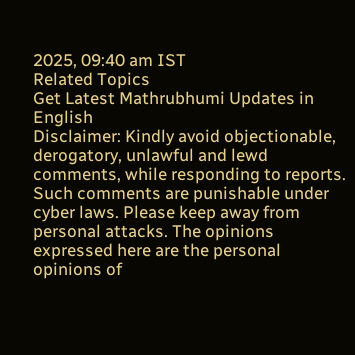2025, 09:40 am IST
Related Topics
Get Latest Mathrubhumi Updates in English
Disclaimer: Kindly avoid objectionable, derogatory, unlawful and lewd comments, while responding to reports. Such comments are punishable under cyber laws. Please keep away from personal attacks. The opinions expressed here are the personal opinions of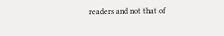readers and not that of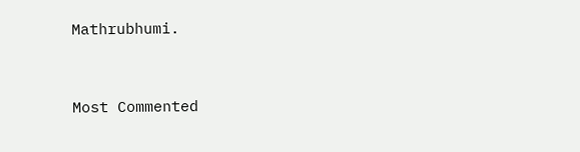Mathrubhumi.



Most Commented